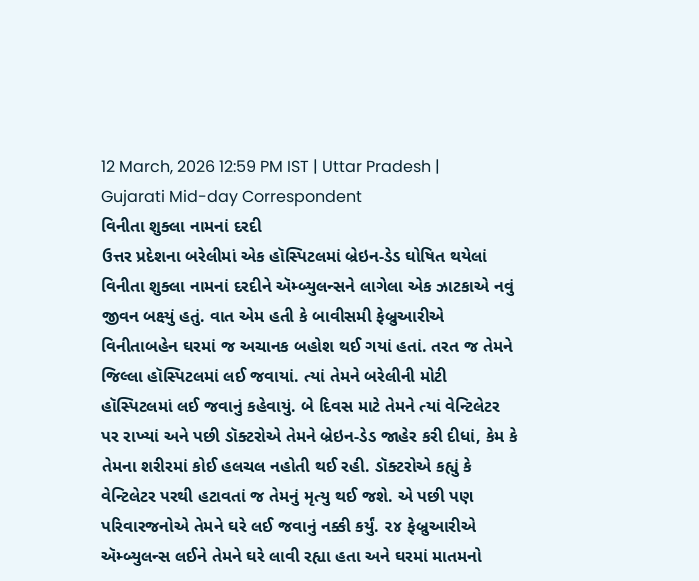12 March, 2026 12:59 PM IST | Uttar Pradesh | Gujarati Mid-day Correspondent
વિનીતા શુક્લા નામનાં દરદી
ઉત્તર પ્રદેશના બરેલીમાં એક હૉસ્પિટલમાં બ્રેઇન-ડેડ ઘોષિત થયેલાં વિનીતા શુક્લા નામનાં દરદીને ઍમ્બ્યુલન્સને લાગેલા એક ઝાટકાએ નવું જીવન બક્ષ્યું હતું. વાત એમ હતી કે બાવીસમી ફેબ્રુઆરીએ વિનીતાબહેન ઘરમાં જ અચાનક બહોશ થઈ ગયાં હતાં. તરત જ તેમને જિલ્લા હૉસ્પિટલમાં લઈ જવાયાં. ત્યાં તેમને બરેલીની મોટી હૉસ્પિટલમાં લઈ જવાનું કહેવાયું. બે દિવસ માટે તેમને ત્યાં વેન્ટિલેટર પર રાખ્યાં અને પછી ડૉક્ટરોએ તેમને બ્રેઇન-ડેડ જાહેર કરી દીધાં, કેમ કે તેમના શરીરમાં કોઈ હલચલ નહોતી થઈ રહી. ડૉક્ટરોએ કહ્યું કે વેન્ટિલેટર પરથી હટાવતાં જ તેમનું મૃત્યુ થઈ જશે. એ પછી પણ પરિવારજનોએ તેમને ઘરે લઈ જવાનું નક્કી કર્યું. ૨૪ ફેબ્રુઆરીએ ઍમ્બ્યુલન્સ લઈને તેમને ઘરે લાવી રહ્યા હતા અને ઘરમાં માતમનો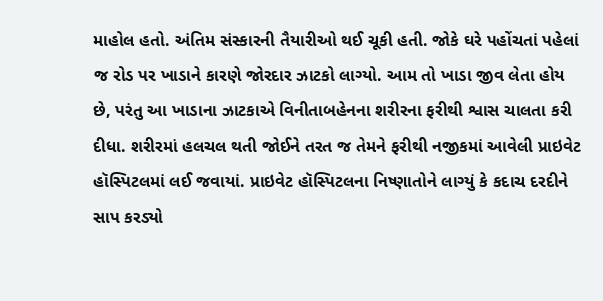માહોલ હતો. અંતિમ સંસ્કારની તૈયારીઓ થઈ ચૂકી હતી. જોકે ઘરે પહોંચતાં પહેલાં જ રોડ પર ખાડાને કારણે જોરદાર ઝાટકો લાગ્યો. આમ તો ખાડા જીવ લેતા હોય છે, પરંતુ આ ખાડાના ઝાટકાએ વિનીતાબહેનના શરીરના ફરીથી શ્વાસ ચાલતા કરી દીધા. શરીરમાં હલચલ થતી જોઈને તરત જ તેમને ફરીથી નજીકમાં આવેલી પ્રાઇવેટ હૉસ્પિટલમાં લઈ જવાયાં. પ્રાઇવેટ હૉસ્પિટલના નિષ્ણાતોને લાગ્યું કે કદાચ દરદીને સાપ કરડ્યો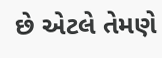છે એટલે તેમણે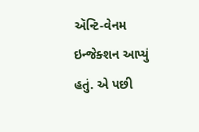ઍન્ટિ-વેનમ ઇન્જેક્શન આપ્યું હતું. એ પછી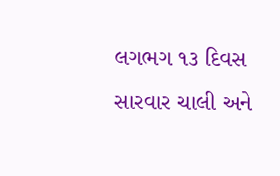લગભગ ૧૩ દિવસ સારવાર ચાલી અને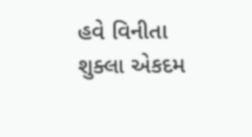હવે વિનીતા શુક્લા એકદમ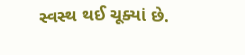સ્વસ્થ થઈ ચૂક્યાં છે.